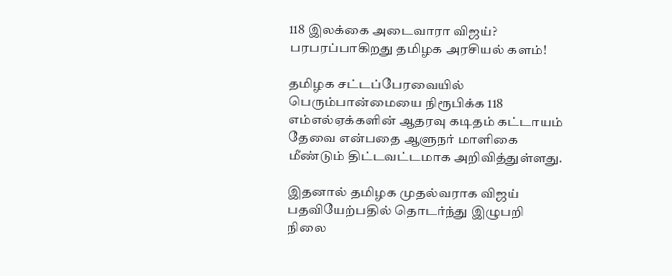118 இலக்கை அடைவாரா விஜய்? பரபரப்பாகிறது தமிழக அரசியல் களம்!

தமிழக சட்டப்பேரவையில் பெரும்பான்மையை நிரூபிக்க 118 எம்எல்ஏக்களின் ஆதரவு கடிதம் கட்டாயம் தேவை என்பதை ஆளுநர் மாளிகை மீண்டும் திட்டவட்டமாக அறிவித்துள்ளது.

இதனால் தமிழக முதல்வராக விஜய் பதவியேற்பதில் தொடர்ந்து இழுபறி நிலை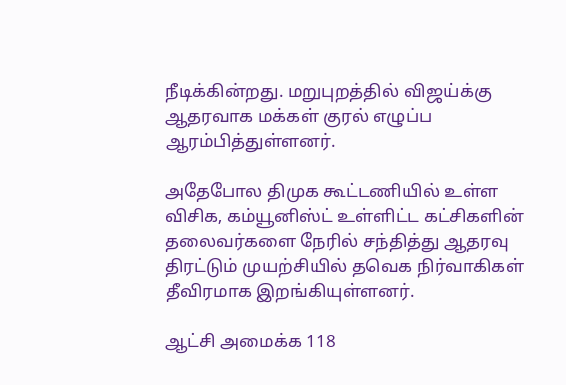நீடிக்கின்றது. மறுபுறத்தில் விஜய்க்கு ஆதரவாக மக்கள் குரல் எழுப்ப ஆரம்பித்துள்ளனர்.

அதேபோல திமுக கூட்டணியில் உள்ள விசிக, கம்யூனிஸ்ட் உள்ளிட்ட கட்சிகளின் தலைவர்களை நேரில் சந்தித்து ஆதரவு திரட்டும் முயற்சியில் தவெக நிர்வாகிகள் தீவிரமாக இறங்கியுள்ளனர்.

ஆட்சி அமைக்க 118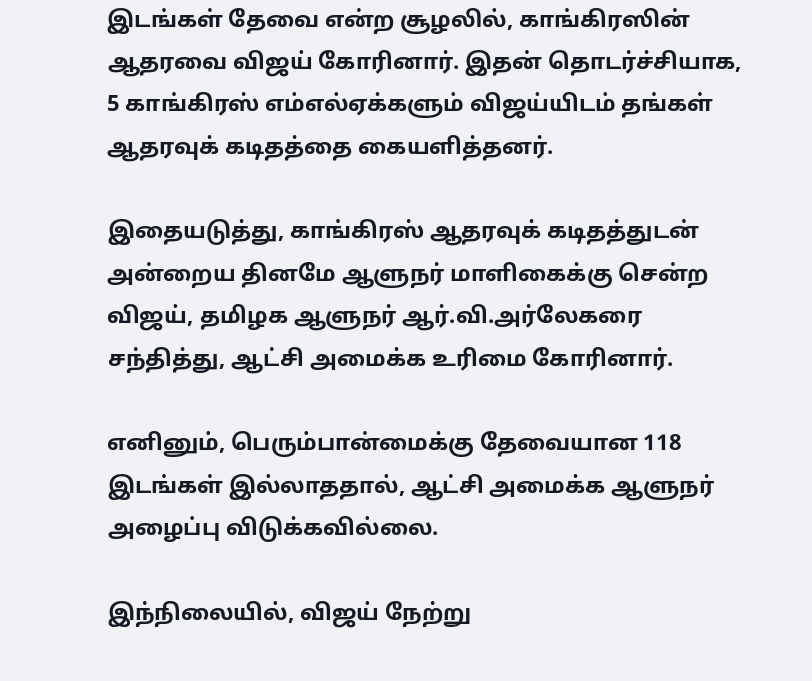இடங்கள் தேவை என்ற சூழலில், காங்கிரஸின் ஆதரவை விஜய் கோரினார். இதன் தொடர்ச்சியாக, 5 காங்கிரஸ் எம்எல்ஏக்களும் விஜய்யிடம் தங்கள் ஆதரவுக் கடிதத்தை கையளித்தனர்.

இதையடுத்து, காங்கிரஸ் ஆதரவுக் கடிதத்துடன் அன்றைய தினமே ஆளுநர் மாளிகைக்கு சென்ற விஜய், தமிழக ஆளுநர் ஆர்.வி.அர்லேகரை சந்தித்து, ஆட்சி அமைக்க உரிமை கோரினார்.

எனினும், பெரும்பான்மைக்கு தேவையான 118 இடங்கள் இல்லாததால், ஆட்சி அமைக்க ஆளுநர் அழைப்பு விடுக்கவில்லை.

இந்நிலையில், விஜய் நேற்று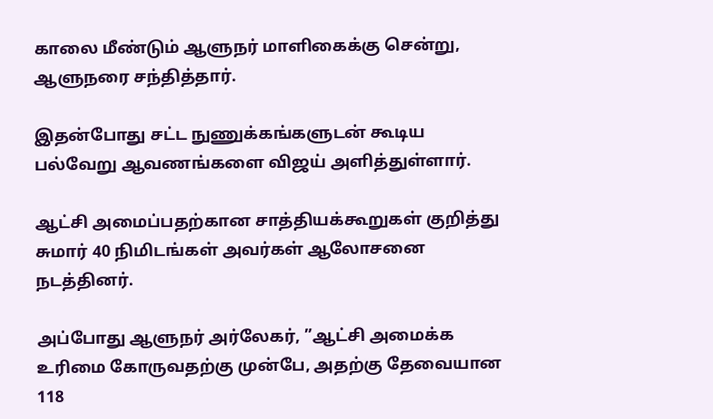காலை மீண்டும் ஆளுநர் மாளிகைக்கு சென்று, ஆளுநரை சந்தித்தார்.

இதன்போது சட்ட நுணுக்கங்களுடன் கூடிய பல்வேறு ஆவணங்களை விஜய் அளித்துள்ளார்.

ஆட்சி அமைப்பதற்கான சாத்தியக்கூறுகள் குறித்து சுமார் 40 நிமிடங்கள் அவர்கள் ஆலோசனை நடத்தினர்.

அப்போது ஆளுநர் அர்லேகர், ”ஆட்சி அமைக்க உரிமை கோருவதற்கு முன்பே, அதற்கு தேவையான 118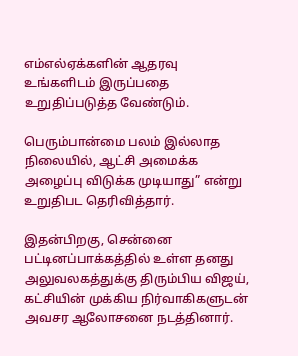எம்எல்ஏக்களின் ஆதரவு உங்களிடம் இருப்பதை உறுதிப்படுத்த வேண்டும்.

பெரும்பான்மை பலம் இல்லாத நிலையில், ஆட்சி அமைக்க அழைப்பு விடுக்க முடியாது” என்று உறுதிபட தெரிவித்தார்.

இதன்பிறகு, சென்னை பட்டினப்பாக்கத்தில் உள்ள தனது அலுவலகத்துக்கு திரும்பிய விஜய், கட்சியின் முக்கிய நிர்வாகிகளுடன் அவசர ஆலோசனை நடத்தினார்.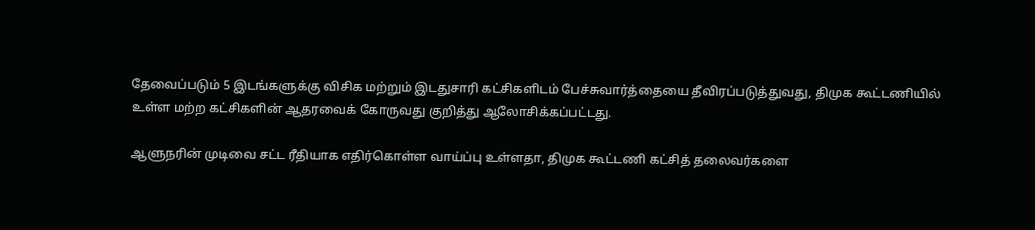தேவைப்படும் 5 இடங்களுக்கு விசிக மற்றும் இடதுசாரி கட்சிகளிடம் பேச்சுவார்த்தையை தீவிரப்படுத்துவது, திமுக கூட்டணியில் உள்ள மற்ற கட்சிகளின் ஆதரவைக் கோருவது குறித்து ஆலோசிக்கப்பட்டது.

ஆளுநரின் முடிவை சட்ட ரீதியாக எதிர்கொள்ள வாய்ப்பு உள்ளதா, திமுக கூட்டணி கட்சித் தலைவர்களை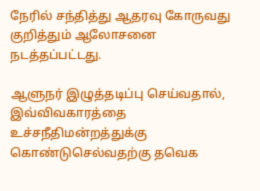நேரில் சந்தித்து ஆதரவு கோருவது குறித்தும் ஆலோசனை நடத்தப்பட்டது.

ஆளுநர் இழுத்தடிப்பு செய்வதால், இவ்விவகாரத்தை உச்சநீதிமன்றத்துக்கு கொண்டுசெல்வதற்கு தவெக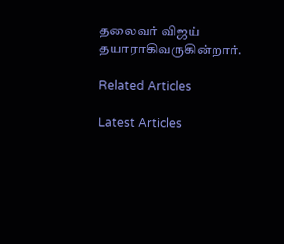தலைவர் விஜய் தயாராகிவருகின்றார்.

Related Articles

Latest Articles